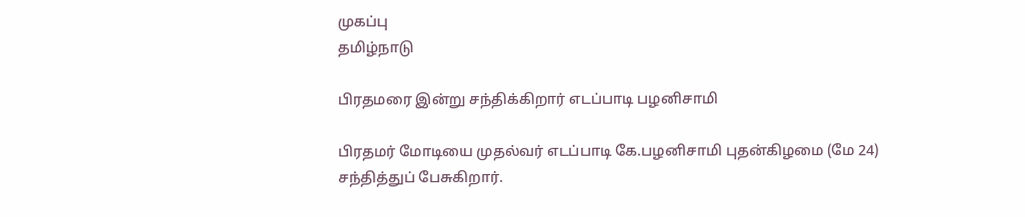முகப்பு
தமிழ்நாடு

பிரதமரை இன்று சந்திக்கிறார் எடப்பாடி பழனிசாமி

பிரதமர் மோடியை முதல்வர் எடப்பாடி கே.பழனிசாமி புதன்கிழமை (மே 24) சந்தித்துப் பேசுகிறார்.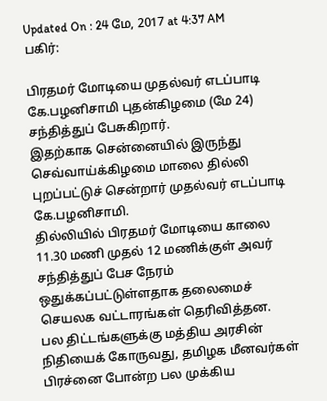Updated On : 24 மே, 2017 at 4:37 AM
பகிர்:

பிரதமர் மோடியை முதல்வர் எடப்பாடி கே.பழனிசாமி புதன்கிழமை (மே 24) சந்தித்துப் பேசுகிறார்.
இதற்காக சென்னையில் இருந்து செவ்வாய்க்கிழமை மாலை தில்லி புறப்பட்டுச் சென்றார் முதல்வர் எடப்பாடி கே.பழனிசாமி.
தில்லியில் பிரதமர் மோடியை காலை 11.30 மணி முதல் 12 மணிக்குள் அவர் சந்தித்துப் பேச நேரம் ஒதுக்கப்பட்டுள்ளதாக தலைமைச் செயலக வட்டாரங்கள் தெரிவித்தன.
பல திட்டங்களுக்கு மத்திய அரசின் நிதியைக் கோருவது, தமிழக மீனவர்கள் பிரச்னை போன்ற பல முக்கிய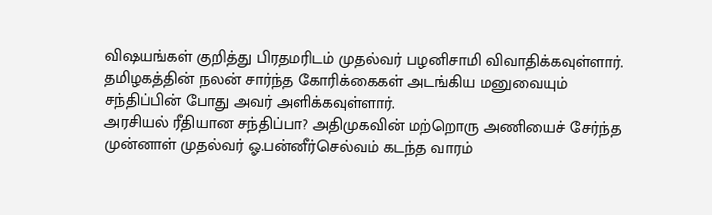விஷயங்கள் குறித்து பிரதமரிடம் முதல்வர் பழனிசாமி விவாதிக்கவுள்ளார். தமிழகத்தின் நலன் சார்ந்த கோரிக்கைகள் அடங்கிய மனுவையும் சந்திப்பின் போது அவர் அளிக்கவுள்ளார்.
அரசியல் ரீதியான சந்திப்பா? அதிமுகவின் மற்றொரு அணியைச் சேர்ந்த முன்னாள் முதல்வர் ஓ.பன்னீர்செல்வம் கடந்த வாரம்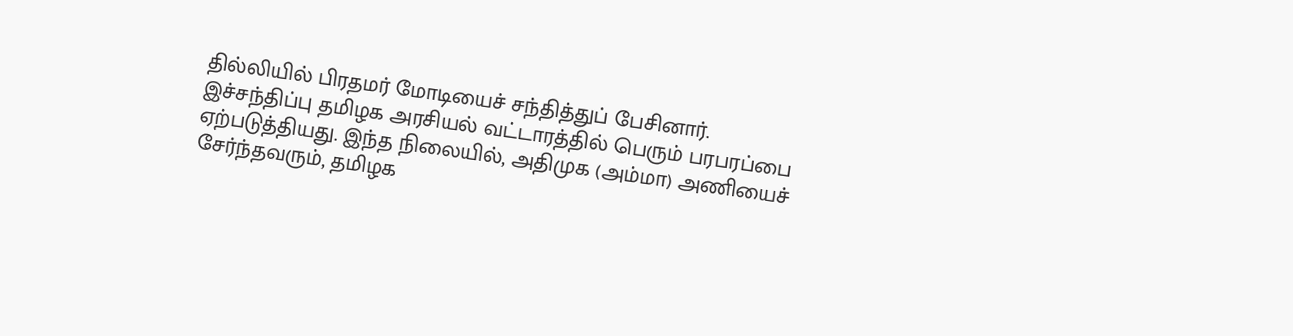தில்லியில் பிரதமர் மோடியைச் சந்தித்துப் பேசினார்.
இச்சந்திப்பு தமிழக அரசியல் வட்டாரத்தில் பெரும் பரபரப்பை ஏற்படுத்தியது. இந்த நிலையில், அதிமுக (அம்மா) அணியைச் சேர்ந்தவரும், தமிழக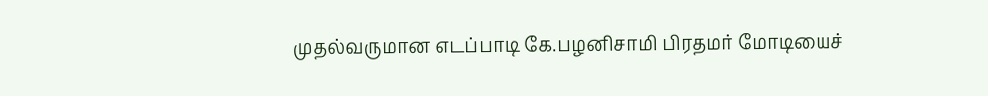முதல்வருமான எடப்பாடி கே.பழனிசாமி பிரதமர் மோடியைச்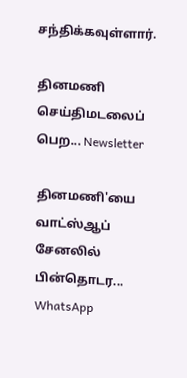சந்திக்கவுள்ளார்.

தினமணி செய்திமடலைப் பெற... Newsletter

தினமணி'யை வாட்ஸ்ஆப் சேனலில் பின்தொடர... WhatsApp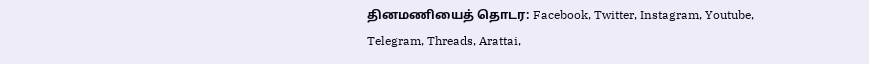தினமணியைத் தொடர: Facebook, Twitter, Instagram, Youtube, Telegram, Threads, Arattai,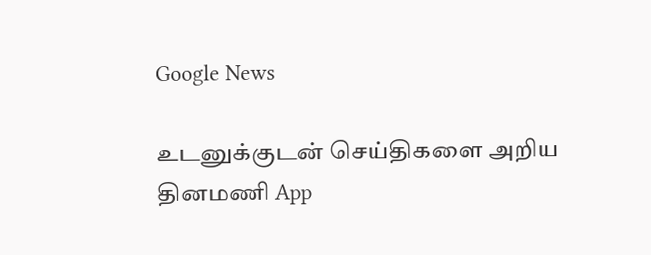Google News

உடனுக்குடன் செய்திகளை அறிய தினமணி App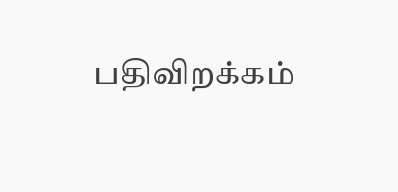பதிவிறக்கம்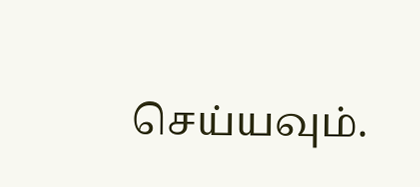செய்யவும்.